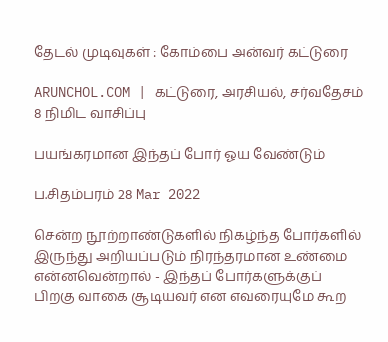தேடல் முடிவுகள் : கோம்பை அன்வர் கட்டுரை

ARUNCHOL.COM | கட்டுரை, அரசியல், சர்வதேசம் 8 நிமிட வாசிப்பு

பயங்கரமான இந்தப் போர் ஓய வேண்டும்

ப.சிதம்பரம் 28 Mar 2022

சென்ற நூற்றாண்டுகளில் நிகழ்ந்த போர்களில் இருந்து அறியப்படும் நிரந்தரமான உண்மை என்னவென்றால் - இந்தப் போர்களுக்குப் பிறகு வாகை சூடியவர் என எவரையுமே கூற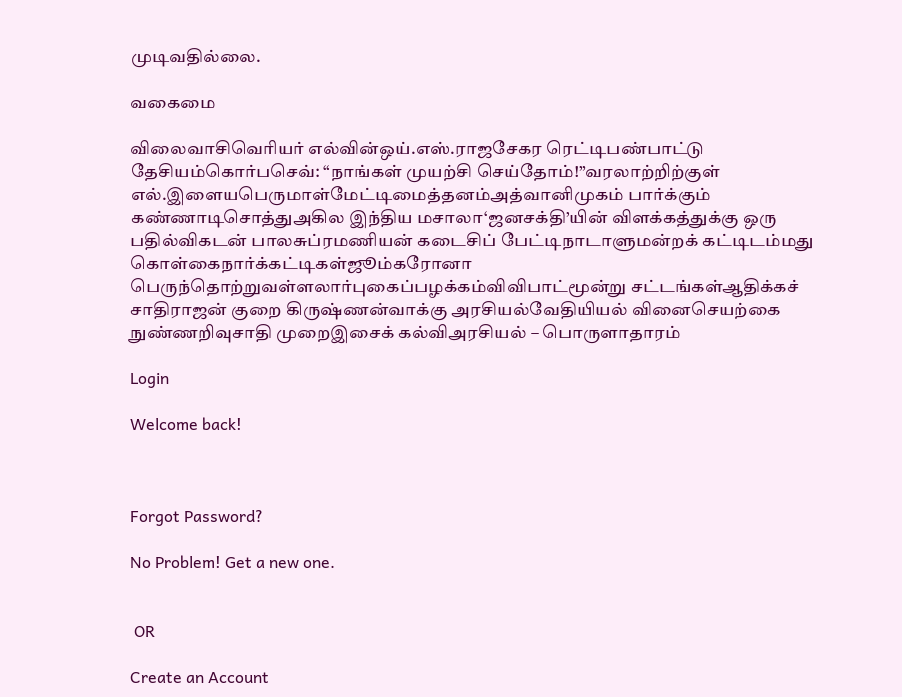முடிவதில்லை.

வகைமை

விலைவாசிவெரியர் எல்வின்ஒய்.எஸ்.ராஜசேகர ரெட்டிபண்பாட்டு தேசியம்கொர்பசெவ்: “நாங்கள் முயற்சி செய்தோம்!”வரலாற்றிற்குள் எல்.இளையபெருமாள்மேட்டிமைத்தனம்அத்வானிமுகம் பார்க்கும் கண்ணாடிசொத்துஅகில இந்திய மசாலா‘ஜனசக்தி’யின் விளக்கத்துக்கு ஒரு பதில்விகடன் பாலசுப்ரமணியன் கடைசிப் பேட்டிநாடாளுமன்றக் கட்டிடம்மது கொள்கைநார்க்கட்டிகள்ஜூம்கரோனா பெருந்தொற்றுவள்ளலார்புகைப்பழக்கம்விவிபாட்மூன்று சட்டங்கள்ஆதிக்கச் சாதிராஜன் குறை கிருஷ்ணன்வாக்கு அரசியல்வேதியியல் வினைசெயற்கை நுண்ணறிவுசாதி முறைஇசைக் கல்விஅரசியல் – பொருளாதாரம்

Login

Welcome back!



Forgot Password?

No Problem! Get a new one.


 OR

Create an Account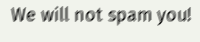We will not spam you!